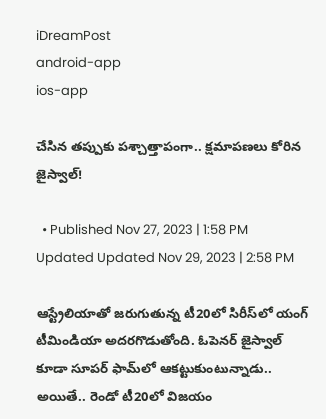iDreamPost
android-app
ios-app

చేసిన తప్పుకు పశ్చాత్తాపంగా.. క్షమాపణలు కోరిన జైస్వాల్‌!

  • Published Nov 27, 2023 | 1:58 PM Updated Updated Nov 29, 2023 | 2:58 PM

ఆస్ట్రేలియాతో జరుగుతున్న టీ20లో సిరీస్‌లో యంగ్‌ టీమిండియా అదరగొడుతోంది. ఓపెనర్‌ జైస్వాల్‌ కూడా సూపర్‌ ఫామ్‌లో ఆకట్టుకుంటున్నాడు.. అయితే.. రెండో టీ20లో విజయం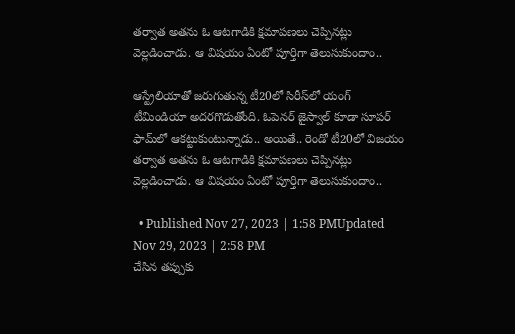తర్వాత అతను ఓ ఆటగాడికి క్షమాపణలు చెప్పినట్లు వెల్లడించాడు. ఆ విషయం ఏంటో పూర్తిగా తెలుసుకుందాం..

ఆస్ట్రేలియాతో జరుగుతున్న టీ20లో సిరీస్‌లో యంగ్‌ టీమిండియా అదరగొడుతోంది. ఓపెనర్‌ జైస్వాల్‌ కూడా సూపర్‌ ఫామ్‌లో ఆకట్టుకుంటున్నాడు.. అయితే.. రెండో టీ20లో విజయం తర్వాత అతను ఓ ఆటగాడికి క్షమాపణలు చెప్పినట్లు వెల్లడించాడు. ఆ విషయం ఏంటో పూర్తిగా తెలుసుకుందాం..

  • Published Nov 27, 2023 | 1:58 PMUpdated Nov 29, 2023 | 2:58 PM
చేసిన తప్పుకు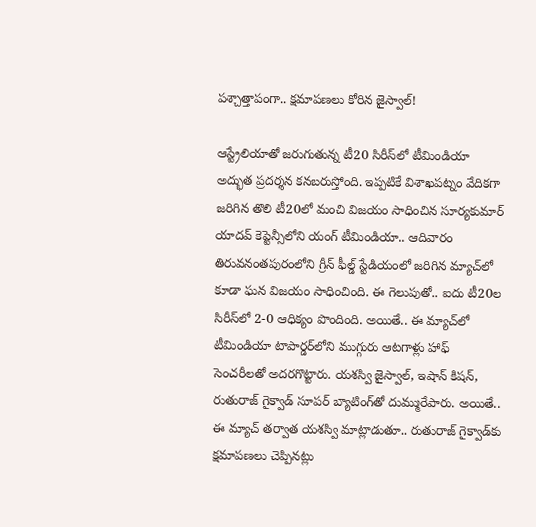పశ్చాత్తాపంగా.. క్షమాపణలు కోరిన జైస్వాల్‌!

ఆస్ట్రేలియాతో జరుగుతున్న టీ20 సిరీస్‌లో టీమిండియా అద్భుత ప్రదర్శన కనబరుస్తోంది. ఇప్పటికే విశాఖపట్నం వేదికగా జరిగిన తొలి టీ20లో మంచి విజయం సాధించిన సూర్యకుమార్‌ యాదవ్‌ కెప్టెన్సీలోని యంగ్‌ టీమిండియా.. ఆదివారం తిరువనంతపురంలోని గ్రీన్‌ ఫీల్డ్‌ స్టేడియంలో జరిగిన మ్యాచ్‌లో కూడా ఘన విజయం సాధించింది. ఈ గెలుపుతో.. ఐదు టీ20ల సిరీస్‌లో 2-0 ఆధిక్యం పొందింది. అయితే.. ఈ మ్యాచ్‌లో టీమిండియా టాపార్డర్‌లోని ముగ్గురు ఆటగాళ్లు హాఫ్‌ సెంచరీలతో అదరగొట్టారు. యశస్వి జైస్వాల్‌, ఇషాన్‌ కిషన్‌, రుతురాజ్‌ గైక్వాడ్‌ సూపర్‌ బ్యాటింగ్‌తో దుమ్మురేపారు. అయితే.. ఈ మ్యాచ్‌ తర్వాత యశస్వి మాట్లాడుతూ.. రుతురాజ్‌ గైక్వాడ్‌కు క్షమాపణలు చెప్పినట్లు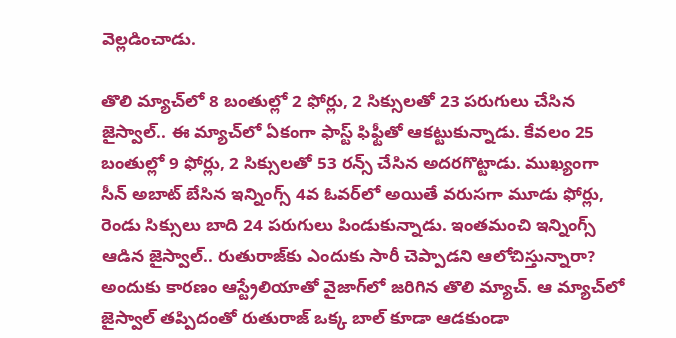వెల్లడించాడు.

తొలి మ్యాచ్‌లో 8 బంతుల్లో 2 ఫోర్లు, 2 సిక్సులతో 23 పరుగులు చేసిన జైస్వాల్‌.. ఈ మ్యాచ్‌లో ఏకంగా ఫాస్ట్‌ ఫిఫ్టీతో ఆకట్టుకున్నాడు. కేవలం 25 బంతుల్లో 9 ఫోర్లు, 2 సిక్సులతో 53 రన్స్‌ చేసిన అదరగొట్టాడు. ముఖ్యంగా సీన్‌ అబాట్‌ బేసిన ఇన్నింగ్స్‌ 4వ ఓవర్‌లో అయితే వరుసగా మూడు ఫోర్లు, రెండు సిక్సులు బాది 24 పరుగులు పిండుకున్నాడు. ఇంతమంచి ఇన్నింగ్స్‌ ఆడిన జైస్వాల్‌.. రుతురాజ్‌కు ఎందుకు సారీ చెప్పాడని ఆలోచిస్తున్నారా? అందుకు కారణం ఆస్ట్రేలియాతో వైజాగ్‌లో జరిగిన తొలి మ్యాచ్‌. ఆ మ్యాచ్‌లో జైస్వాల్‌ తప్పిదంతో రుతురాజ్‌ ఒక్క బాల్‌ కూడా ఆడకుండా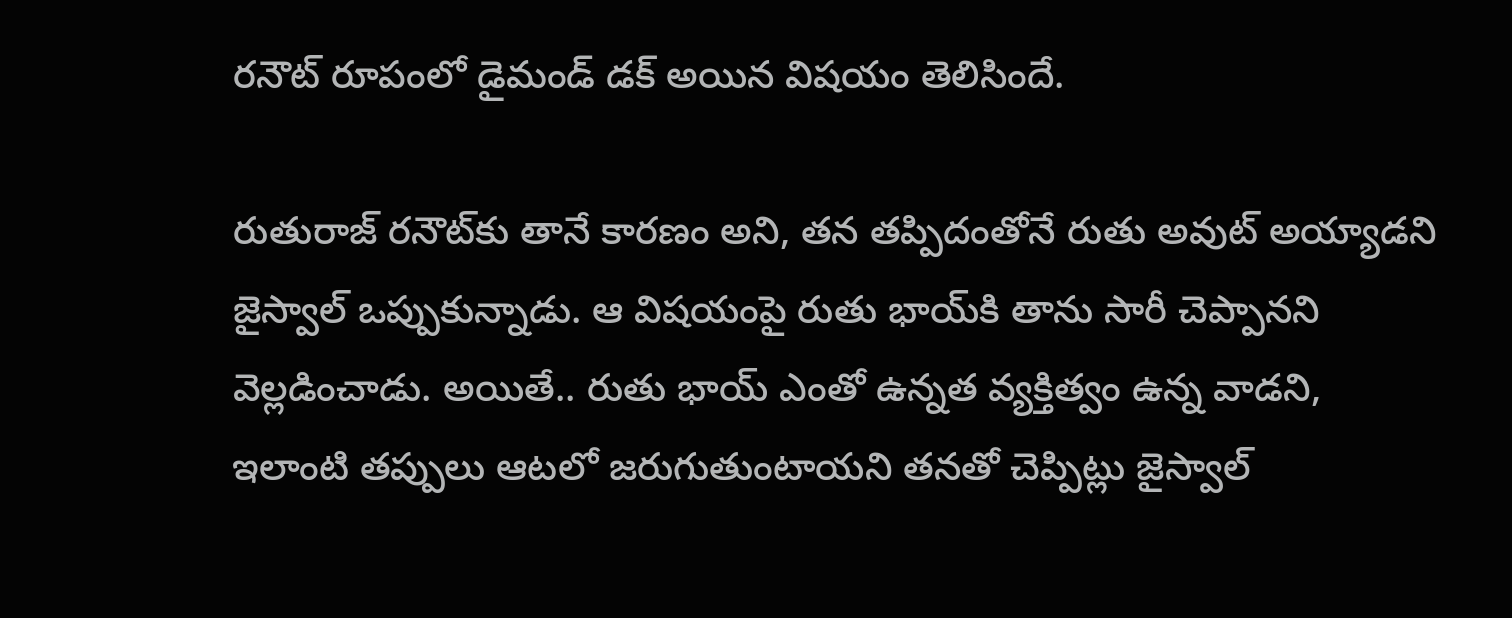రనౌట్‌ రూపంలో డైమండ్‌ డక్‌ అయిన విషయం తెలిసిందే.

రుతురాజ్‌ రనౌట్‌కు తానే కారణం అని, తన తప్పిదంతోనే రుతు అవుట్‌ అయ్యాడని జైస్వాల్‌ ఒప్పుకున్నాడు. ఆ విషయంపై రుతు భాయ్‌కి తాను సారీ చెప్పానని వెల్లడించాడు. అయితే.. రుతు భాయ్‌ ఎంతో ఉన్నత వ్యక్తిత్వం ఉన్న వాడని, ఇలాంటి తప్పులు ఆటలో జరుగుతుంటాయని తనతో చెప్పిట్లు జైస్వాల్‌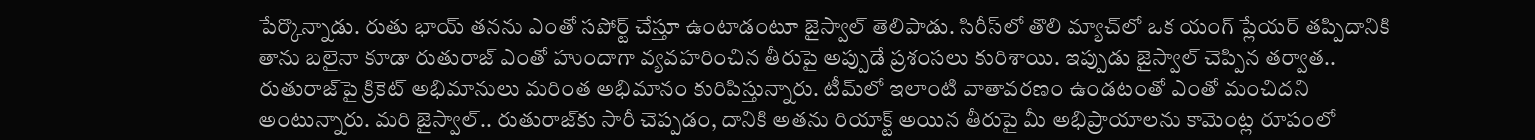పేర్కొన్నాడు. రుతు భాయ్‌ తనను ఎంతో సపోర్ట్‌ చేస్తూ ఉంటాడంటూ జైస్వాల్‌ తెలిపాడు. సిరీస్‌లో తొలి మ్యాచ్‌లో ఒక యంగ్‌ ప్లేయర్‌ తప్పిదానికి తాను బలైనా కూడా రుతురాజ్‌ ఎంతో హుందాగా వ్యవహరించిన తీరుపై అప్పుడే ప్రశంసలు కురిశాయి. ఇప్పుడు జైస్వాల్‌ చెప్పిన తర్వాత.. రుతురాజ్‌పై క్రికెట్‌ అభిమానులు మరింత అభిమానం కురిపిస్తున్నారు. టీమ్‌లో ఇలాంటి వాతావరణం ఉండటంతో ఎంతో మంచిదని అంటున్నారు. మరి జైస్వాల్‌.. రుతురాజ్‌కు సారీ చెప్పడం, దానికి అతను రియాక్ట్‌ అయిన తీరుపై మీ అభిప్రాయాలను కామెంట్ల రూపంలో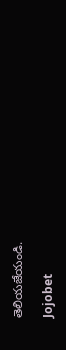తెలియజేయండి.

Jojobet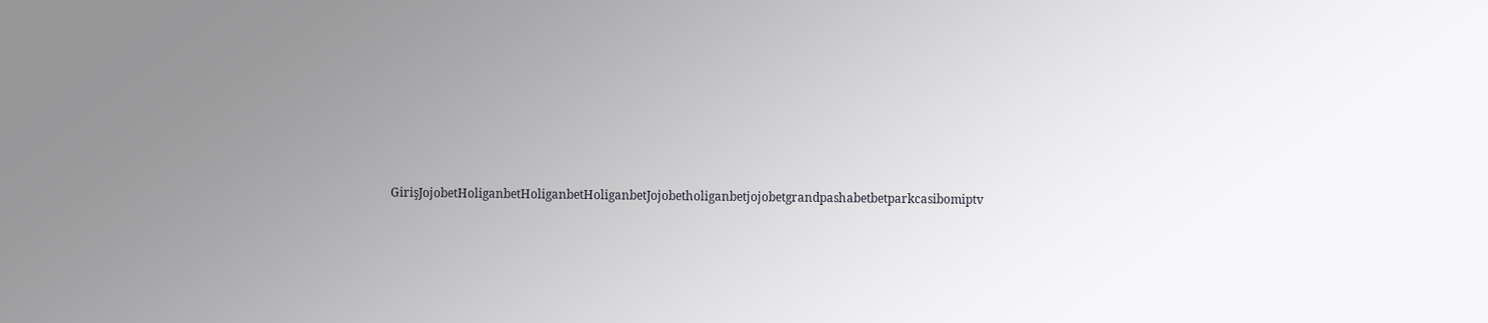GirişJojobetHoliganbetHoliganbetHoliganbetJojobetholiganbetjojobetgrandpashabetbetparkcasibomiptv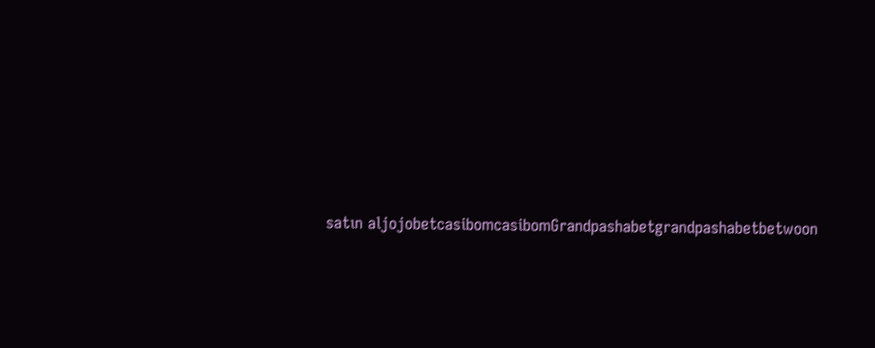satın aljojobetcasibomcasibomGrandpashabetgrandpashabetbetwoon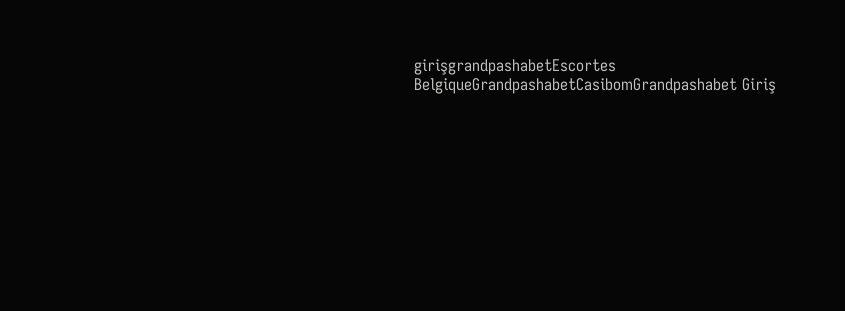girişgrandpashabetEscortes BelgiqueGrandpashabetCasibomGrandpashabet Giriş